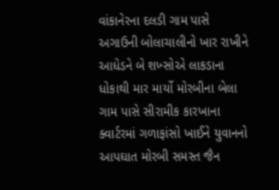વાંકાનેરના દલડી ગામ પાસે અગાઉની બોલાચાલીનો ખાર રાખીને આધેડને બે શખ્સોએ લાકડાના ધોકાથી માર માર્યો મોરબીના બેલા ગામ પાસે સીરામીક કારખાના ક્વાર્ટરમાં ગળાફાંસો ખાઈને યુવાનનો આપઘાત મોરબી સમસ્ત જૈન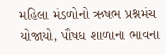મહિલા મંડળોનો ઋષભ પ્રશ્નમંચ યોજાયો, પૌષધ શાળાના ભાવના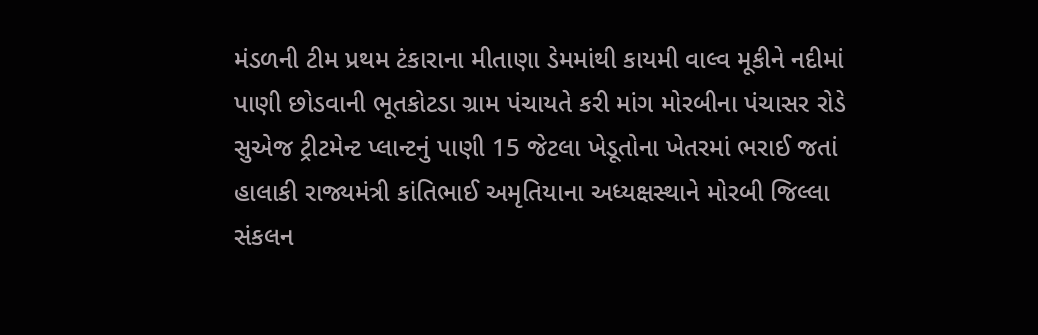મંડળની ટીમ પ્રથમ ટંકારાના મીતાણા ડેમમાંથી કાયમી વાલ્વ મૂકીને નદીમાં પાણી છોડવાની ભૂતકોટડા ગ્રામ પંચાયતે કરી માંગ મોરબીના પંચાસર રોડે સુએજ ટ્રીટમેન્ટ પ્લાન્ટનું પાણી 15 જેટલા ખેડૂતોના ખેતરમાં ભરાઈ જતાં હાલાકી રાજ્યમંત્રી કાંતિભાઈ અમૃતિયાના અધ્યક્ષસ્થાને મોરબી જિલ્લા સંકલન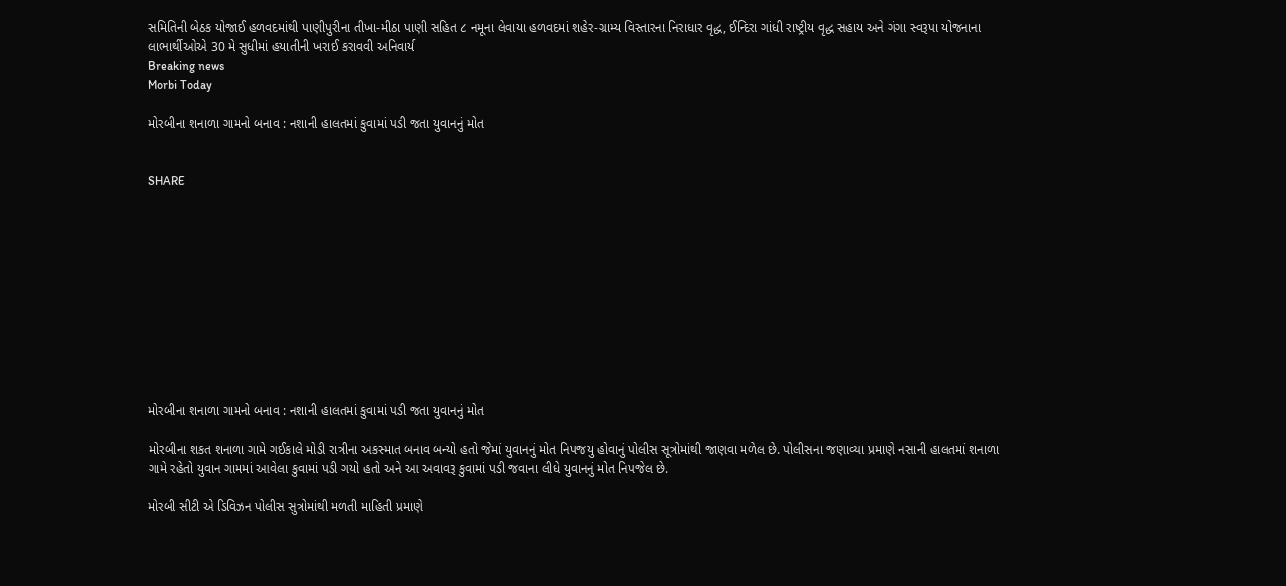સમિતિની બેઠક યોજાઈ હળવદમાંથી પાણીપુરીના તીખા-મીઠા પાણી સહિત ૮ નમૂના લેવાયા હળવદમાં શહેર-ગ્રામ્ય વિસ્તારના નિરાધાર વૃદ્ધ, ઈન્દિરા ગાંધી રાષ્ટ્રીય વૃદ્ધ સહાય અને ગંગા સ્વરૂપા યોજનાના લાભાર્થીઓએ 30 મે સુધીમાં હયાતીની ખરાઈ કરાવવી અનિવાર્ય
Breaking news
Morbi Today

મોરબીના શનાળા ગામનો બનાવ : નશાની હાલતમાં કુવામાં પડી જતા યુવાનનું મોત


SHARE











મોરબીના શનાળા ગામનો બનાવ : નશાની હાલતમાં કુવામાં પડી જતા યુવાનનું મોત

મોરબીના શકત શનાળા ગામે ગઈકાલે મોડી રાત્રીના અકસ્માત બનાવ બન્યો હતો જેમાં યુવાનનું મોત નિપજયુ હોવાનું પોલીસ સૂત્રોમાંથી જાણવા મળેલ છે. પોલીસના જણાવ્યા પ્રમાણે નસાની હાલતમાં શનાળા ગામે રહેતો યુવાન ગામમાં આવેલા કુવામાં પડી ગયો હતો અને આ અવાવરૂ કુવામાં પડી જવાના લીધે યુવાનનું મોત નિપજેલ છે.

મોરબી સીટી એ ડિવિઝન પોલીસ સુત્રોમાંથી મળતી માહિતી પ્રમાણે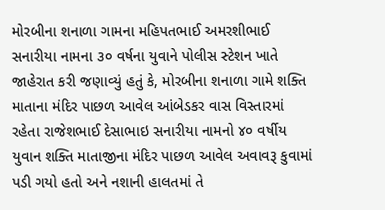મોરબીના શનાળા ગામના મહિપતભાઈ અમરશીભાઈ સનારીયા નામના ૩૦ વર્ષના યુવાને પોલીસ સ્ટેશન ખાતે જાહેરાત કરી જણાવ્યું હતું કે, મોરબીના શનાળા ગામે શક્તિ માતાના મંદિર પાછળ આવેલ આંબેડકર વાસ વિસ્તારમાં રહેતા રાજેશભાઈ દેસાભાઇ સનારીયા નામનો ૪૦ વર્ષીય યુવાન શક્તિ માતાજીના મંદિર પાછળ આવેલ અવાવરૂ કુવામાં પડી ગયો હતો અને નશાની હાલતમાં તે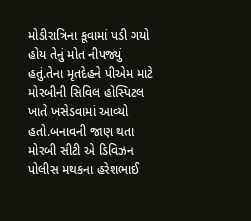મોડીરાત્રિના કૂવામાં પડી ગયો હોય તેનું મોત નીપજ્યું હતું.તેના મૃતદેહને પીએમ માટે મોરબીની સિવિલ હોસ્પિટલ ખાતે ખસેડવામાં આવ્યો હતો.બનાવની જાણ થતા મોરબી સીટી એ ડિવિઝન પોલીસ મથકના હરેશભાઈ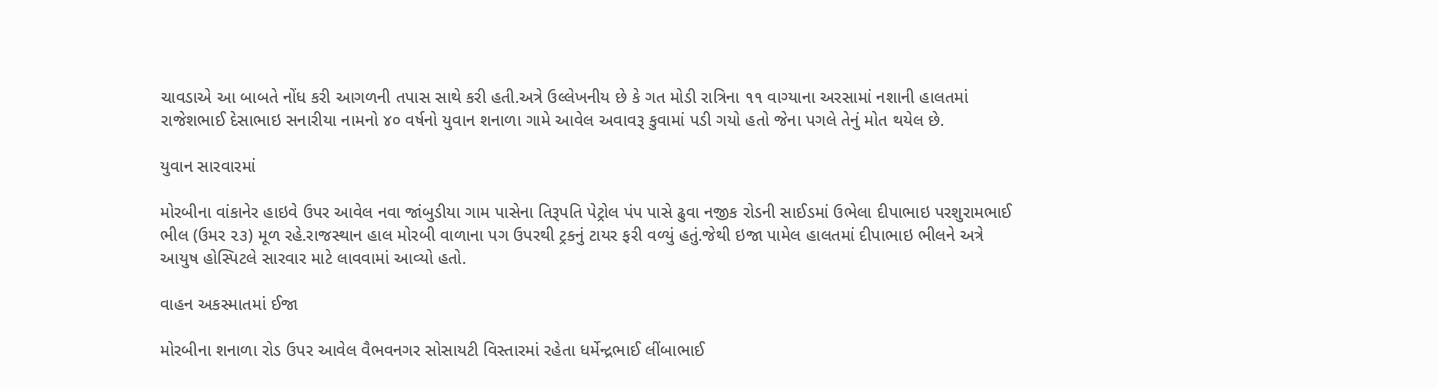ચાવડાએ આ બાબતે નોંધ કરી આગળની તપાસ સાથે કરી હતી.અત્રે ઉલ્લેખનીય છે કે ગત મોડી રાત્રિના ૧૧ વાગ્યાના અરસામાં નશાની હાલતમાં રાજેશભાઈ દેસાભાઇ સનારીયા નામનો ૪૦ વર્ષનો યુવાન શનાળા ગામે આવેલ અવાવરૂ કુવામાં પડી ગયો હતો જેના પગલે તેનું મોત થયેલ છે.

યુવાન સારવારમાં

મોરબીના વાંકાનેર હાઇવે ઉપર આવેલ નવા જાંબુડીયા ગામ પાસેના તિરૂપતિ પેટ્રોલ પંપ પાસે ઢુવા નજીક રોડની સાઈડમાં ઉભેલા દીપાભાઇ પરશુરામભાઈ ભીલ (ઉમર ૨૩) મૂળ રહે.રાજસ્થાન હાલ મોરબી વાળાના પગ ઉપરથી ટ્રકનું ટાયર ફરી વળ્યું હતું.જેથી ઇજા પામેલ હાલતમાં દીપાભાઇ ભીલને અત્રે આયુષ હોસ્પિટલે સારવાર માટે લાવવામાં આવ્યો હતો.

વાહન અકસ્માતમાં ઈજા

મોરબીના શનાળા રોડ ઉપર આવેલ વૈભવનગર સોસાયટી વિસ્તારમાં રહેતા ધર્મેન્દ્રભાઈ લીંબાભાઈ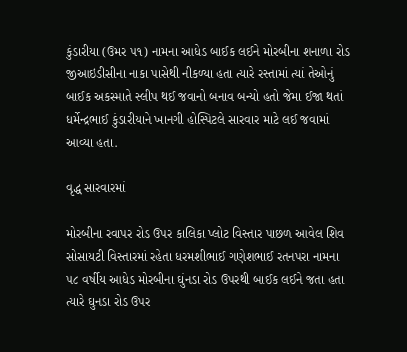કુંડારીયા (ઉમર ૫૧) નામના આધેડ બાઈક લઈને મોરબીના શનાળા રોડ જીઆઇડીસીના નાકા પાસેથી નીકળ્યા હતા ત્યારે રસ્તામાં ત્યાં તેઓનું બાઈક અકસ્માતે સ્લીપ થઈ જવાનો બનાવ બન્યો હતો જેમા ઈજા થતાં ધર્મેન્દ્રભાઈ કુંડારીયાને ખાનગી હોસ્પિટલે સારવાર માટે લઈ જવામાં આવ્યા હતા.

વૃદ્ધ સારવારમાં

મોરબીના રવાપર રોડ ઉપર કાલિકા પ્લોટ વિસ્તાર પાછળ આવેલ શિવ સોસાયટી વિસ્તારમાં રહેતા ધરમશીભાઈ ગણેશભાઈ રતનપરા નામના ૫૮ વર્ષીય આધેડ મોરબીના ઘુંનડા રોડ ઉપરથી બાઈક લઈને જતા હતા ત્યારે ઘુનડા રોડ ઉપર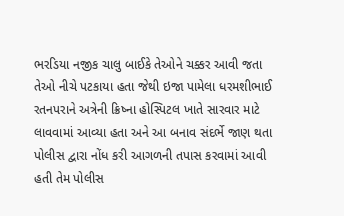ભરડિયા નજીક ચાલુ બાઈકે તેઓને ચક્કર આવી જતા તેઓ નીચે પટકાયા હતા જેથી ઇજા પામેલા ધરમશીભાઈ રતનપરાને અત્રેની ક્રિષ્ના હોસ્પિટલ ખાતે સારવાર માટે લાવવામાં આવ્યા હતા અને આ બનાવ સંદર્ભે જાણ થતા પોલીસ દ્વારા નોંધ કરી આગળની તપાસ કરવામાં આવી હતી તેમ પોલીસ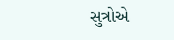સુત્રોએ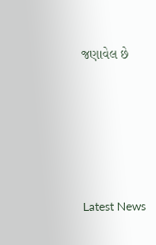જણાવેલ છે






Latest News